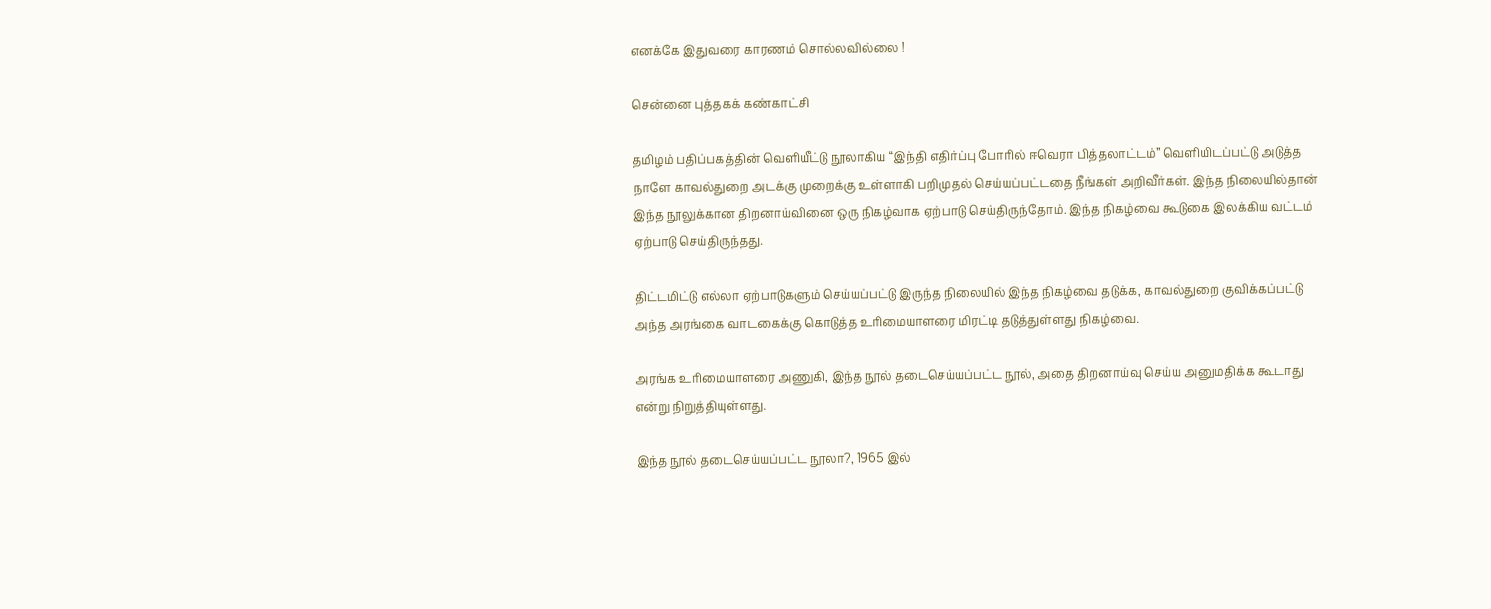எனக்கே இதுவரை காரணம் சொல்லவில்லை !

சென்னை புத்தகக் கண்காட்சி

தமிழம் பதிப்பகத்தின் வெளியீட்டு நூலாகிய “இந்தி எதிர்ப்பு போரில் ஈவெரா பித்தலாட்டம்” வெளியிடப்பட்டு அடுத்த நாளே காவல்துறை அடக்கு முறைக்கு உள்ளாகி பறிமுதல் செய்யப்பட்டதை நீங்கள் அறிவீர்கள். இந்த நிலையில்தான் இந்த நூலுக்கான திறனாய்வினை ஒரு நிகழ்வாக ஏற்பாடு செய்திருந்தோம். இந்த நிகழ்வை கூடுகை இலக்கிய வட்டம் ஏற்பாடு செய்திருந்தது.

திட்டமிட்டு எல்லா ஏற்பாடுகளும் செய்யப்பட்டு இருந்த நிலையில் இந்த நிகழ்வை தடுக்க, காவல்துறை குவிக்கப்பட்டு அந்த அரங்கை வாடகைக்கு கொடுத்த உரிமையாளரை மிரட்டி தடுத்துள்ளது நிகழ்வை.

அரங்க உரிமையாளரை அணுகி, இந்த நூல் தடைசெய்யப்பட்ட நூல், அதை திறனாய்வு செய்ய அனுமதிக்க கூடாது என்று நிறுத்தியுள்ளது.

இந்த நூல் தடைசெய்யப்பட்ட நூலா?, 1965 இல்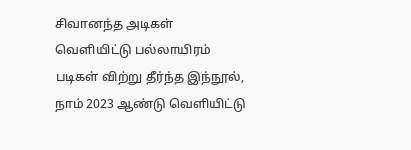சிவானந்த அடிகள் வெளியிட்டு பல்லாயிரம் படிகள் விற்று தீர்ந்த இந்நூல், நாம் 2023 ஆண்டு வெளியிட்டு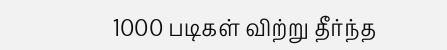1000 படிகள் விற்று தீர்ந்த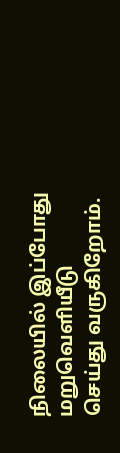நிலையில் இப்போது மறுவெளியீடு செய்து வருகிறோம்.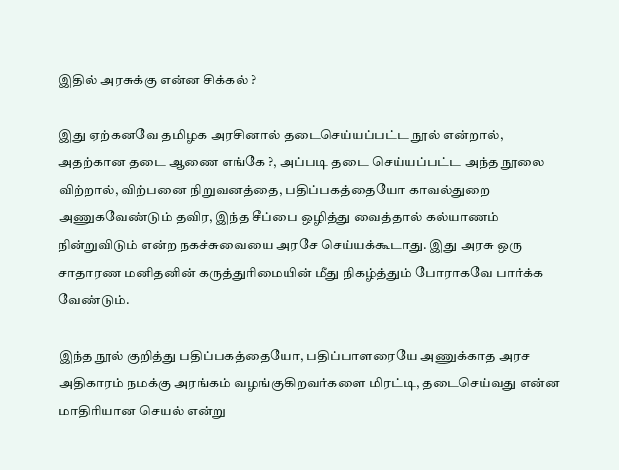இதில் அரசுக்கு என்ன சிக்கல் ?

இது ஏற்கனவே தமிழக அரசினால் தடைசெய்யப்பட்ட நூல் என்றால், அதற்கான தடை ஆணை எங்கே ?, அப்படி தடை செய்யப்பட்ட அந்த நூலை விற்றால், விற்பனை நிறுவனத்தை, பதிப்பகத்தையோ காவல்துறை அணுகவேண்டும் தவிர, இந்த சீப்பை ஒழித்து வைத்தால் கல்யாணம் நின்றுவிடும் என்ற நகச்சுவையை அரசே செய்யக்கூடாது. இது அரசு ஒரு சாதாரண மனிதனின் கருத்துரிமையின் மீது நிகழ்த்தும் போராகவே பார்க்க வேண்டும்.

இந்த நூல் குறித்து பதிப்பகத்தையோ, பதிப்பாளரையே அணுக்காத அரச அதிகாரம் நமக்கு அரங்கம் வழங்குகிறவர்களை மிரட்டி, தடைசெய்வது என்ன மாதிரியான செயல் என்று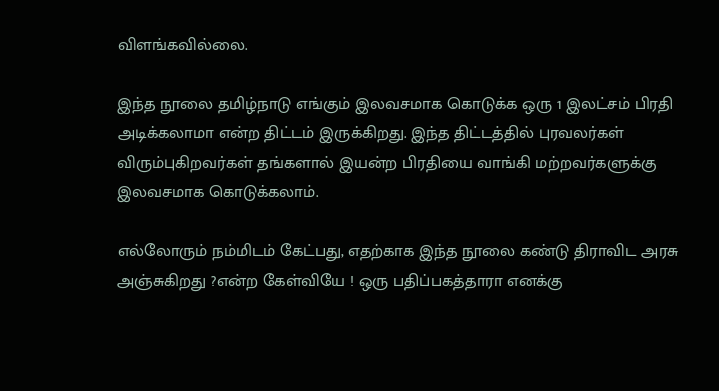விளங்கவில்லை.

இந்த நூலை தமிழ்நாடு எங்கும் இலவசமாக கொடுக்க ஒரு 1 இலட்சம் பிரதி அடிக்கலாமா என்ற திட்டம் இருக்கிறது. இந்த திட்டத்தில் புரவலர்கள் விரும்புகிறவர்கள் தங்களால் இயன்ற பிரதியை வாங்கி மற்றவர்களுக்கு இலவசமாக கொடுக்கலாம்.

எல்லோரும் நம்மிடம் கேட்பது, எதற்காக இந்த நூலை கண்டு திராவிட அரசு அஞ்சுகிறது ?என்ற கேள்வியே ! ஒரு பதிப்பகத்தாரா எனக்கு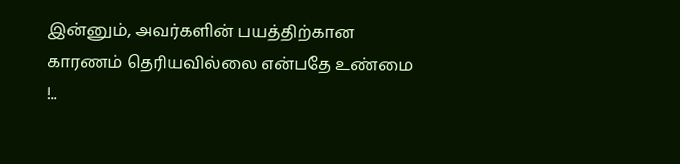இன்னும், அவர்களின் பயத்திற்கான காரணம் தெரியவில்லை என்பதே உண்மை !..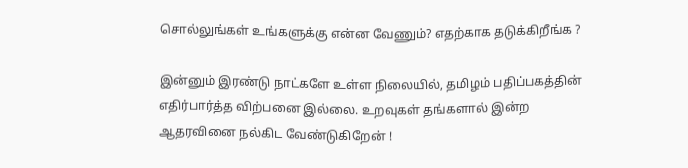சொல்லுங்கள் உங்களுக்கு என்ன வேணும்? எதற்காக தடுக்கிறீங்க ?

இன்னும் இரண்டு நாட்களே உள்ள நிலையில், தமிழம் பதிப்பகத்தின் எதிர்பார்த்த விற்பனை இல்லை. உறவுகள் தங்களால் இன்ற ஆதரவினை நல்கிட வேண்டுகிறேன் !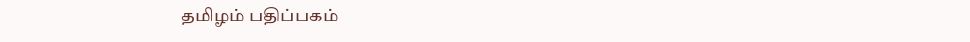தமிழம் பதிப்பகம்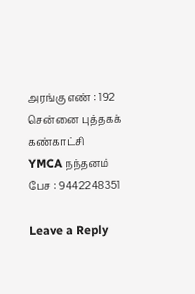அரங்கு எண் : 192
சென்னை புத்தகக் கண்காட்சி
YMCA நந்தனம்
பேச : 9442248351

Leave a Reply